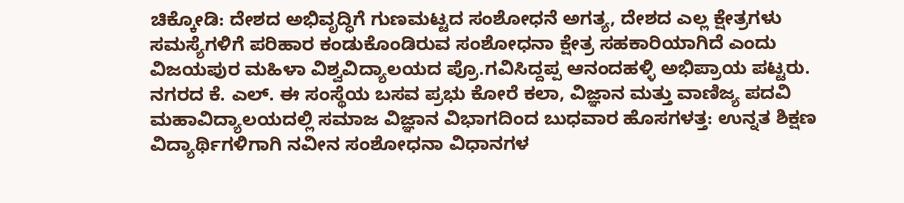ಚಿಕ್ಕೋಡಿ: ದೇಶದ ಅಭಿವೃದ್ಧಿಗೆ ಗುಣಮಟ್ಟದ ಸಂಶೋಧನೆ ಅಗತ್ಯ, ದೇಶದ ಎಲ್ಲ ಕ್ಷೇತ್ರಗಳು ಸಮಸ್ಯೆಗಳಿಗೆ ಪರಿಹಾರ ಕಂಡುಕೊಂಡಿರುವ ಸಂಶೋಧನಾ ಕ್ಷೇತ್ರ ಸಹಕಾರಿಯಾಗಿದೆ ಎಂದು ವಿಜಯಪುರ ಮಹಿಳಾ ವಿಶ್ವವಿದ್ಯಾಲಯದ ಪ್ರೊ.ಗವಿಸಿದ್ದಪ್ಪ ಆನಂದಹಳ್ಳಿ ಅಭಿಪ್ರಾಯ ಪಟ್ಟರು.
ನಗರದ ಕೆ. ಎಲ್. ಈ ಸಂಸ್ಥೆಯ ಬಸವ ಪ್ರಭು ಕೋರೆ ಕಲಾ, ವಿಜ್ಞಾನ ಮತ್ತು ವಾಣಿಜ್ಯ ಪದವಿ ಮಹಾವಿದ್ಯಾಲಯದಲ್ಲಿ ಸಮಾಜ ವಿಜ್ಞಾನ ವಿಭಾಗದಿಂದ ಬುಧವಾರ ಹೊಸಗಳತ್ತ: ಉನ್ನತ ಶಿಕ್ಷಣ ವಿದ್ಯಾರ್ಥಿಗಳಿಗಾಗಿ ನವೀನ ಸಂಶೋಧನಾ ವಿಧಾನಗಳ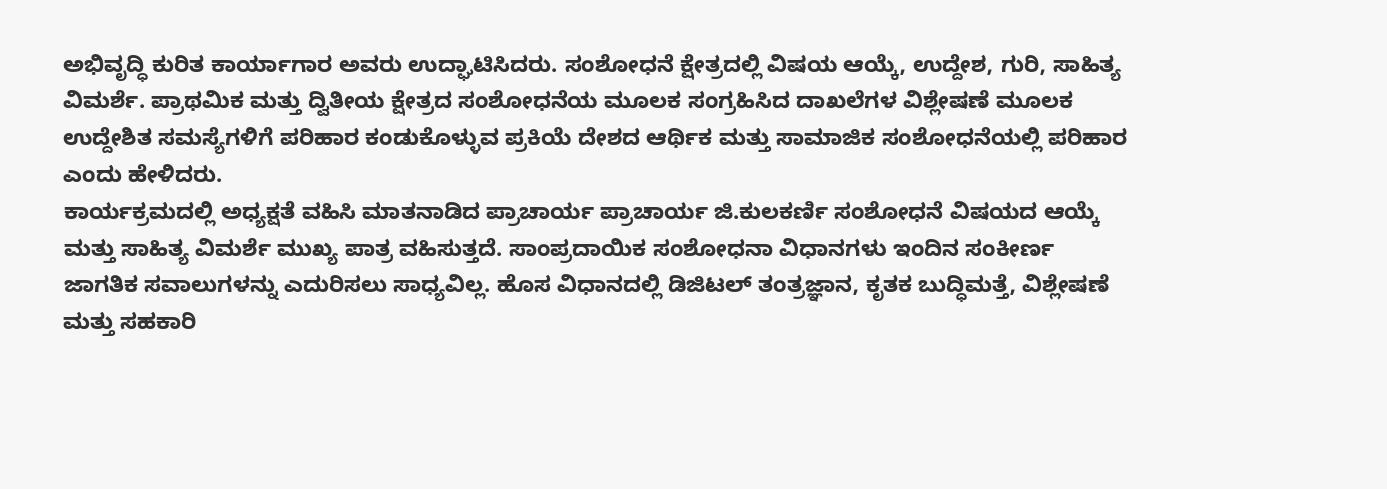ಅಭಿವೃದ್ಧಿ ಕುರಿತ ಕಾರ್ಯಾಗಾರ ಅವರು ಉದ್ಘಾಟಿಸಿದರು. ಸಂಶೋಧನೆ ಕ್ಷೇತ್ರದಲ್ಲಿ ವಿಷಯ ಆಯ್ಕೆ, ಉದ್ದೇಶ, ಗುರಿ, ಸಾಹಿತ್ಯ ವಿಮರ್ಶೆ. ಪ್ರಾಥಮಿಕ ಮತ್ತು ದ್ವಿತೀಯ ಕ್ಷೇತ್ರದ ಸಂಶೋಧನೆಯ ಮೂಲಕ ಸಂಗ್ರಹಿಸಿದ ದಾಖಲೆಗಳ ವಿಶ್ಲೇಷಣೆ ಮೂಲಕ ಉದ್ದೇಶಿತ ಸಮಸ್ಯೆಗಳಿಗೆ ಪರಿಹಾರ ಕಂಡುಕೊಳ್ಳುವ ಪ್ರಕಿಯೆ ದೇಶದ ಆರ್ಥಿಕ ಮತ್ತು ಸಾಮಾಜಿಕ ಸಂಶೋಧನೆಯಲ್ಲಿ ಪರಿಹಾರ ಎಂದು ಹೇಳಿದರು.
ಕಾರ್ಯಕ್ರಮದಲ್ಲಿ ಅಧ್ಯಕ್ಷತೆ ವಹಿಸಿ ಮಾತನಾಡಿದ ಪ್ರಾಚಾರ್ಯ ಪ್ರಾಚಾರ್ಯ ಜಿ.ಕುಲಕರ್ಣಿ ಸಂಶೋಧನೆ ವಿಷಯದ ಆಯ್ಕೆ ಮತ್ತು ಸಾಹಿತ್ಯ ವಿಮರ್ಶೆ ಮುಖ್ಯ ಪಾತ್ರ ವಹಿಸುತ್ತದೆ. ಸಾಂಪ್ರದಾಯಿಕ ಸಂಶೋಧನಾ ವಿಧಾನಗಳು ಇಂದಿನ ಸಂಕೀರ್ಣ ಜಾಗತಿಕ ಸವಾಲುಗಳನ್ನು ಎದುರಿಸಲು ಸಾಧ್ಯವಿಲ್ಲ. ಹೊಸ ವಿಧಾನದಲ್ಲಿ ಡಿಜಿಟಲ್ ತಂತ್ರಜ್ಞಾನ, ಕೃತಕ ಬುದ್ಧಿಮತ್ತೆ, ವಿಶ್ಲೇಷಣೆ ಮತ್ತು ಸಹಕಾರಿ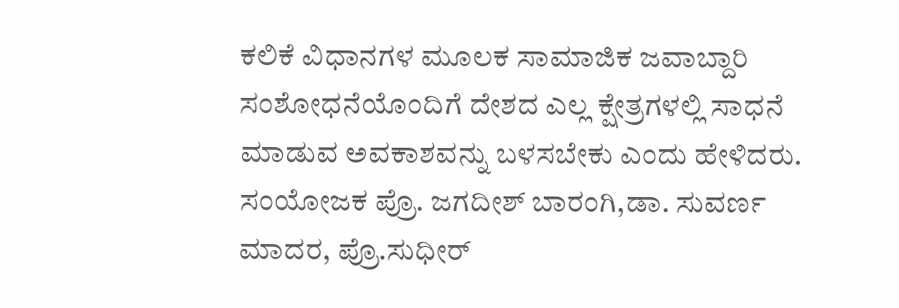ಕಲಿಕೆ ವಿಧಾನಗಳ ಮೂಲಕ ಸಾಮಾಜಿಕ ಜವಾಬ್ದಾರಿ ಸಂಶೋಧನೆಯೊಂದಿಗೆ ದೇಶದ ಎಲ್ಲ ಕ್ಷೇತ್ರಗಳಲ್ಲಿ ಸಾಧನೆ ಮಾಡುವ ಅವಕಾಶವನ್ನು ಬಳಸಬೇಕು ಎಂದು ಹೇಳಿದರು.
ಸಂಯೋಜಕ ಪ್ರೊ. ಜಗದೀಶ್ ಬಾರಂಗಿ,ಡಾ. ಸುವರ್ಣ ಮಾದರ, ಪ್ರೊ.ಸುಧೀರ್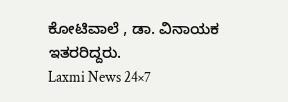ಕೋಟಿವಾಲೆ , ಡಾ. ವಿನಾಯಕ ಇತರರಿದ್ದರು.
Laxmi News 24×7